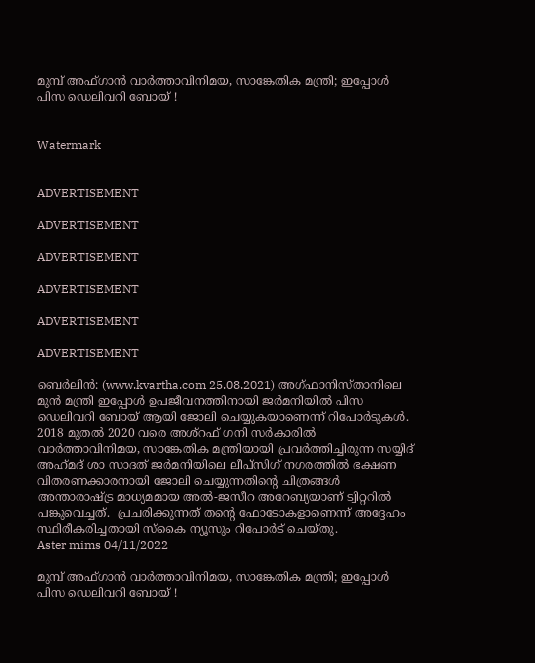മുമ്പ് അഫ്ഗാൻ വാർത്താവിനിമയ, സാങ്കേതിക മന്ത്രി; ഇപ്പോൾ പിസ ഡെലിവറി ബോയ് !


Watermark


ADVERTISEMENT

ADVERTISEMENT

ADVERTISEMENT

ADVERTISEMENT

ADVERTISEMENT

ADVERTISEMENT

ബെർലിൻ: (www.kvartha.com 25.08.2021) അഗ്‌ഫാനിസ്താനിലെ മുൻ മന്ത്രി ഇപ്പോൾ ഉപജീവനത്തിനായി ജർമനിയിൽ പിസ ഡെലിവറി ബോയ് ആയി ജോലി ചെയ്യുകയാണെന്ന് റിപോർടുകൾ. 2018 മുതൽ 2020 വരെ അശ്‌റഫ് ഗനി സർകാരിൽ വാര്‍ത്താവിനിമയ, സാങ്കേതിക മന്ത്രിയായി പ്രവര്‍ത്തിച്ചിരുന്ന സയ്യിദ് അഹ്‌മദ്‌ ശാ സാദത് ജർമനിയിലെ ലീപ്സിഗ് നഗരത്തിൽ ഭക്ഷണ വിതരണക്കാരനായി ജോലി ചെയ്യുന്നതിന്റെ ചിത്രങ്ങൾ അന്താരാഷ്‌ട്ര മാധ്യമമായ അല്‍-ജസീറ അറേബ്യയാണ് ട്വിറ്ററില്‍ പങ്കുവെച്ചത്.  പ്രചരിക്കുന്നത് തന്‍റെ ഫോടോകളാണെന്ന് അദ്ദേഹം സ്ഥിരീകരിച്ചതായി സ്‌കൈ ന്യൂസും റിപോർട് ചെയ്‌തു.
Aster mims 04/11/2022

മുമ്പ് അഫ്ഗാൻ വാർത്താവിനിമയ, സാങ്കേതിക മന്ത്രി; ഇപ്പോൾ പിസ ഡെലിവറി ബോയ് !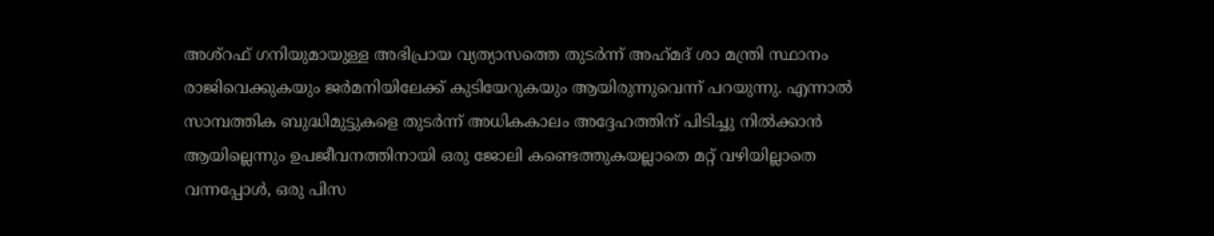അശ്‌റഫ് ഗനിയുമായുള്ള അഭിപ്രായ വ്യത്യാസത്തെ തുടർന്ന് അഹ്‌മദ്‌ ശാ മന്ത്രി സ്ഥാനം രാജിവെക്കുകയും ജർമനിയിലേക്ക് കുടിയേറുകയും ആയിരുന്നുവെന്ന് പറയുന്നു. എന്നാൽ സാമ്പത്തിക ബുദ്ധിമുട്ടുകളെ തുടർന്ന് അധികകാലം അദ്ദേഹത്തിന് പിടിച്ചു നിൽക്കാൻ ആയില്ലെന്നും ഉപജീവനത്തിനായി ഒരു ജോലി കണ്ടെത്തുകയല്ലാതെ മറ്റ് വഴിയില്ലാതെ വന്നപ്പോൾ, ഒരു പിസ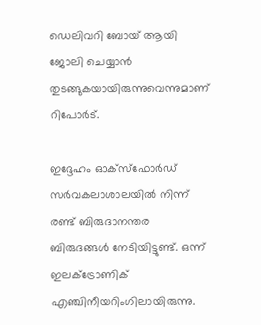ഡെലിവറി ബോയ് ആയി ജോലി ചെയ്യാൻ തുടങ്ങുകയായിരുന്നുവെന്നുമാണ് റിപോർട്.

ഇദ്ദേഹം ഓക്സ്ഫോർഡ് സർവകലാശാലയിൽ നിന്ന് രണ്ട് ബിരുദാനന്തര ബിരുദങ്ങൾ നേടിയിട്ടുണ്ട്. ഒന്ന് ഇലക്ട്രോണിക് എഞ്ചിനീയറിംഗിലായിരുന്നു.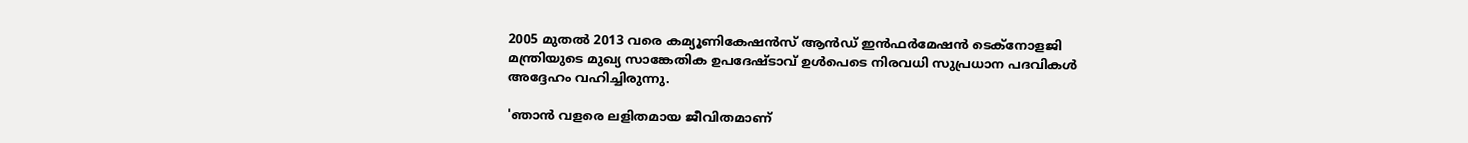2005 മുതൽ 2013 വരെ കമ്യൂണികേഷൻസ് ആൻഡ് ഇൻഫർമേഷൻ ടെക്നോളജി മന്ത്രിയുടെ മുഖ്യ സാങ്കേതിക ഉപദേഷ്ടാവ് ഉൾപെടെ നിരവധി സുപ്രധാന പദവികൾ അദ്ദേഹം വഹിച്ചിരുന്നു.

'ഞാൻ വളരെ ലളിതമായ ജീവിതമാണ്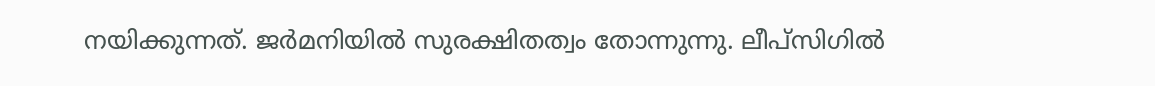നയിക്കുന്നത്. ജർമനിയിൽ സുരക്ഷിതത്വം തോന്നുന്നു. ലീപ്സിഗിൽ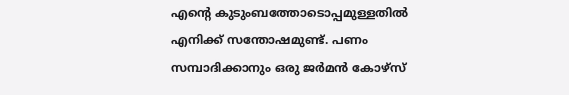എന്റെ കുടുംബത്തോടൊപ്പമുള്ളതിൽ എനിക്ക് സന്തോഷമുണ്ട്. പണം സമ്പാദിക്കാനും ഒരു ജർമൻ കോഴ്സ്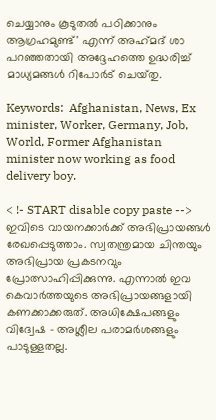ചെയ്യാനും കൂടുതൽ പഠിക്കാനും ആഗ്രഹമുണ്ട്' എന്ന് അഹ്‌മദ്‌ ശാ പറഞ്ഞതായി അദ്ദേഹത്തെ ഉദ്ധരിച്ച് മാധ്യമങ്ങൾ റിപോർട് ചെയ്‌തു.

Keywords:  Afghanistan, News, Ex minister, Worker, Germany, Job, World, Former Afghanistan minister now working as food delivery boy.

< !- START disable copy paste -->
ഇവിടെ വായനക്കാർക്ക് അഭിപ്രായങ്ങൾ രേഖപ്പെടുത്താം. സ്വതന്ത്രമായ ചിന്തയും അഭിപ്രായ പ്രകടനവും പ്രോത്സാഹിപ്പിക്കുന്നു. എന്നാൽ ഇവ കെവാർത്തയുടെ അഭിപ്രായങ്ങളായി കണക്കാക്കരുത്. അധിക്ഷേപങ്ങളും വിദ്വേഷ - അശ്ലീല പരാമർശങ്ങളും പാടുള്ളതല്ല.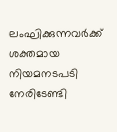ലംഘിക്കുന്നവർക്ക് ശക്തമായ നിയമനടപടി നേരിടേണ്ടി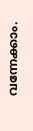വന്നേക്കാം.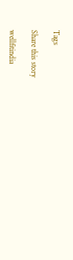Tags

Share this story

wellfitindia